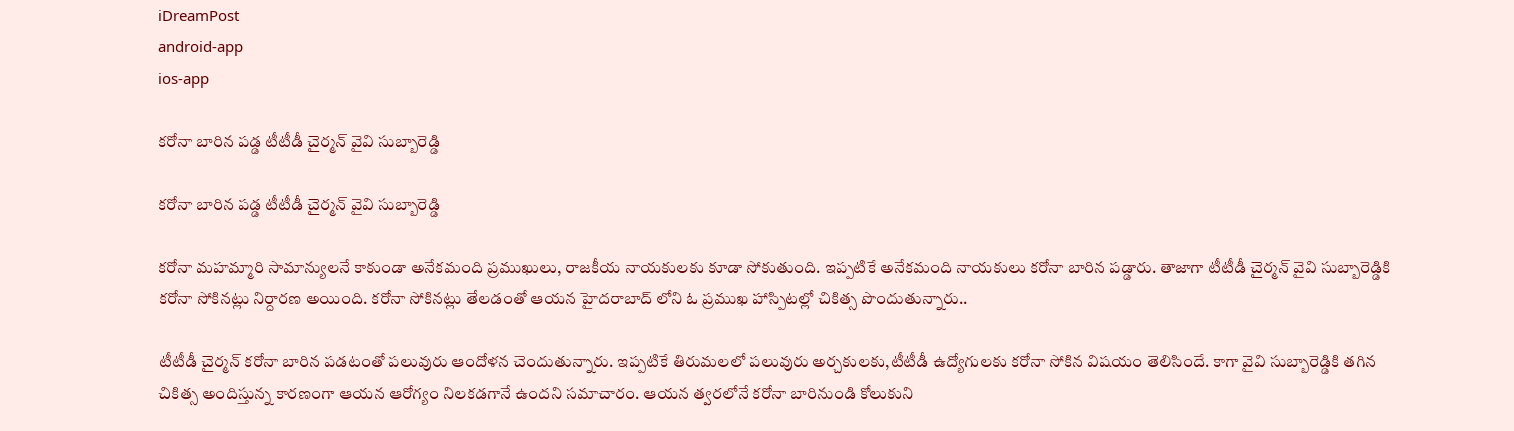iDreamPost
android-app
ios-app

కరోనా బారిన పడ్డ టీటీడీ చైర్మన్ వైవి సుబ్బారెడ్డి

కరోనా బారిన పడ్డ టీటీడీ చైర్మన్ వైవి సుబ్బారెడ్డి

కరోనా మహమ్మారి సామాన్యులనే కాకుండా అనేకమంది ప్రముఖులు, రాజకీయ నాయకులకు కూడా సోకుతుంది. ఇప్పటికే అనేకమంది నాయకులు కరోనా బారిన పడ్డారు. తాజాగా టీటీడీ చైర్మన్ వైవి సుబ్బారెడ్డికి కరోనా సోకినట్లు నిర్దారణ అయింది. కరోనా సోకినట్లు తేలడంతో ఆయన హైదరాబాద్ లోని ఓ ప్రముఖ హాస్పిటల్లో చికిత్స పొందుతున్నారు..

టీటీడీ చైర్మన్ కరోనా బారిన పడటంతో పలువురు ఆందోళన చెందుతున్నారు. ఇప్పటికే తిరుమలలో పలువురు అర్చకులకు,టీటీడీ ఉద్యోగులకు కరోనా సోకిన విషయం తెలిసిందే. కాగా వైవి సుబ్బారెడ్డికి తగిన చికిత్స అందిస్తున్న కారణంగా ఆయన ఆరోగ్యం నిలకడగానే ఉందని సమాచారం. ఆయన త్వరలోనే కరోనా బారినుండి కోలుకుని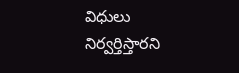విధులు నిర్వర్తిస్తారని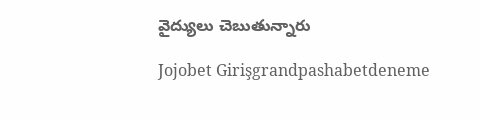వైద్యులు చెబుతున్నారు

Jojobet Girişgrandpashabetdeneme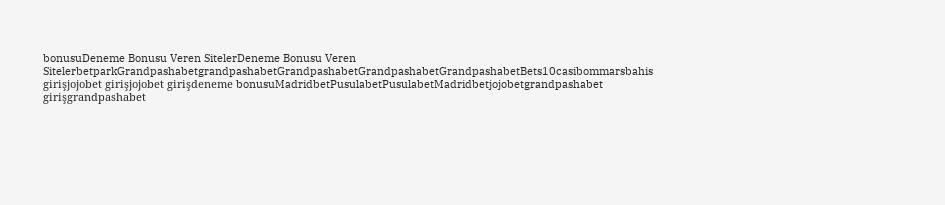bonusuDeneme Bonusu Veren SitelerDeneme Bonusu Veren SitelerbetparkGrandpashabetgrandpashabetGrandpashabetGrandpashabetGrandpashabetBets10casibommarsbahis girişjojobet girişjojobet girişdeneme bonusuMadridbetPusulabetPusulabetMadridbetjojobetgrandpashabet girişgrandpashabet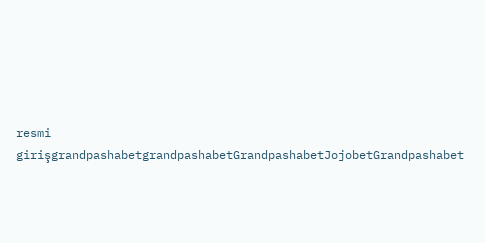resmi girişgrandpashabetgrandpashabetGrandpashabetJojobetGrandpashabet